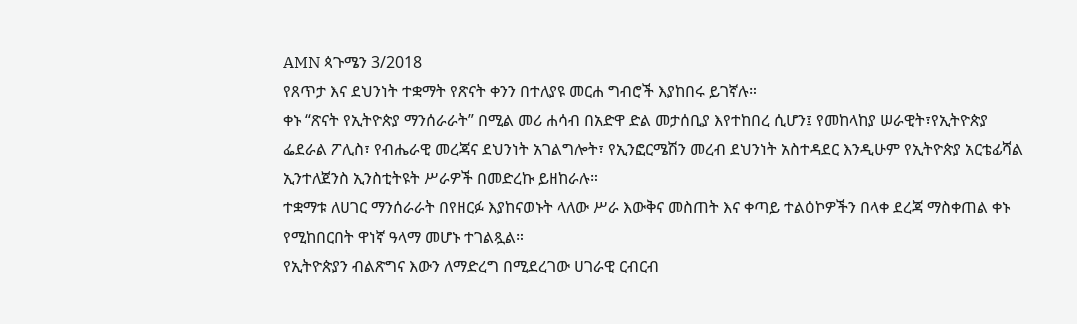AMN ጳጉሜን 3/2018
የጸጥታ እና ደህንነት ተቋማት የጽናት ቀንን በተለያዩ መርሐ ግብሮች እያከበሩ ይገኛሉ።
ቀኑ “ጽናት የኢትዮጵያ ማንሰራራት” በሚል መሪ ሐሳብ በአድዋ ድል መታሰቢያ እየተከበረ ሲሆን፤ የመከላከያ ሠራዊት፣የኢትዮጵያ ፌደራል ፖሊስ፣ የብሔራዊ መረጃና ደህንነት አገልግሎት፣ የኢንፎርሜሽን መረብ ደህንነት አስተዳደር እንዲሁም የኢትዮጵያ አርቴፊሻል ኢንተለጀንስ ኢንስቲትዩት ሥራዎች በመድረኩ ይዘከራሉ።
ተቋማቱ ለሀገር ማንሰራራት በየዘርፉ እያከናወኑት ላለው ሥራ እውቅና መስጠት እና ቀጣይ ተልዕኮዎችን በላቀ ደረጃ ማስቀጠል ቀኑ የሚከበርበት ዋነኛ ዓላማ መሆኑ ተገልጿል።
የኢትዮጵያን ብልጽግና እውን ለማድረግ በሚደረገው ሀገራዊ ርብርብ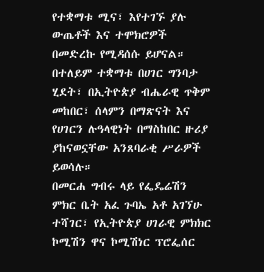የተቋማቱ ሚና፣ እየተገኙ ያሉ ውጤቶች እና ተሞክሮዎች በመድረኩ የሚዳሰሱ ይሆናል።
በተለይም ተቋማቱ በሀገር ግንባታ ሂደት፣ በኢትዮጵያ ብሔራዊ ጥቅም መከበር፣ ሰላምን በማጽናት እና የሀገርን ሉዓላዊነት በማስከበር ዙሪያ ያከናወኗቸው አንጸባራቂ ሥራዎች ይወሳሉ።
በመርሐ ግብሩ ላይ የፌዴሬሽን ምክር ቤት አፈ ጉባኤ አቶ አገኘሁ ተሻገር፣ የኢትዮጵያ ሀገራዊ ምክክር ኮሚሽን ዋና ኮሚሽነር ፕሮፌሰር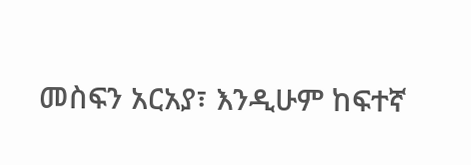መስፍን አርአያ፣ እንዲሁም ከፍተኛ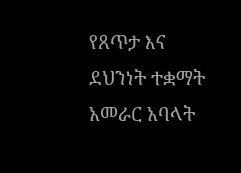የጸጥታ እና ደህንነት ተቋማት አመራር አባላት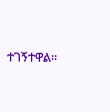ተገኝተዋል።